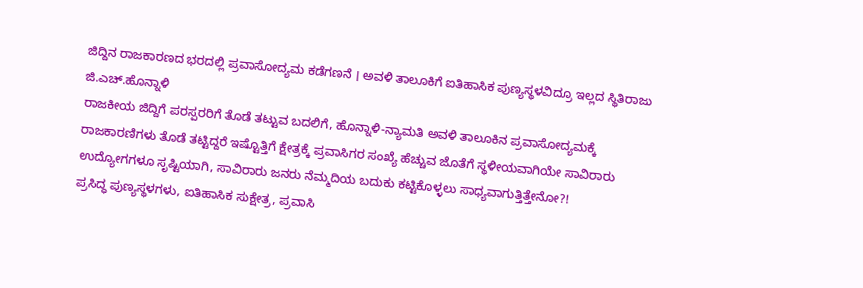ಜಿದ್ದಿನ ರಾಜಕಾರಣದ ಭರದಲ್ಲಿ ಪ್ರವಾಸೋದ್ಯಮ ಕಡೆಗಣನೆ । ಅವಳಿ ತಾಲೂಕಿಗೆ ಐತಿಹಾಸಿಕ ಪುಣ್ಯಸ್ಥಳವಿದ್ರೂ ಇಲ್ಲದ ಸ್ಥಿತಿರಾಜು ಜಿ.ಎಚ್.ಹೊನ್ನಾಳಿ
ರಾಜಕೀಯ ಜಿದ್ದಿಗೆ ಪರಸ್ಪರರಿಗೆ ತೊಡೆ ತಟ್ಟುವ ಬದಲಿಗೆ, ಹೊನ್ನಾಳಿ-ನ್ಯಾಮತಿ ಅವಳಿ ತಾಲೂಕಿನ ಪ್ರವಾಸೋದ್ಯಮಕ್ಕೆ ರಾಜಕಾರಣಿಗಳು ತೊಡೆ ತಟ್ಟಿದ್ದರೆ ಇಷ್ಟೊತ್ತಿಗೆ ಕ್ಷೇತ್ರಕ್ಕೆ ಪ್ರವಾಸಿಗರ ಸಂಖ್ಯೆ ಹೆಚ್ಚುವ ಜೊತೆಗೆ ಸ್ಥಳೀಯವಾಗಿಯೇ ಸಾವಿರಾರು ಉದ್ಯೋಗಗಳೂ ಸೃಷ್ಟಿಯಾಗಿ, ಸಾವಿರಾರು ಜನರು ನೆಮ್ಮದಿಯ ಬದುಕು ಕಟ್ಟಿಕೊಳ್ಳಲು ಸಾಧ್ಯವಾಗುತ್ತಿತ್ತೇನೋ?!
ಪ್ರಸಿದ್ಧ ಪುಣ್ಯಸ್ಥಳಗಳು, ಐತಿಹಾಸಿಕ ಸುಕ್ಷೇತ್ರ, ಪ್ರವಾಸಿ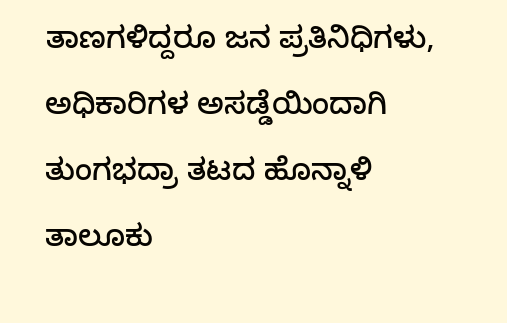ತಾಣಗಳಿದ್ದರೂ ಜನ ಪ್ರತಿನಿಧಿಗಳು, ಅಧಿಕಾರಿಗಳ ಅಸಡ್ಡೆಯಿಂದಾಗಿ ತುಂಗಭದ್ರಾ ತಟದ ಹೊನ್ನಾಳಿ ತಾಲೂಕು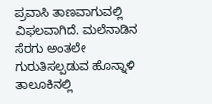ಪ್ರವಾಸಿ ತಾಣವಾಗುವಲ್ಲಿ ವಿಫಲವಾಗಿದೆ. ಮಲೆನಾಡಿನ ಸೆರಗು ಅಂತಲೇ ಗುರುತಿಸಲ್ಪಡುವ ಹೊನ್ನಾಳಿ ತಾಲೂಕಿನಲ್ಲಿ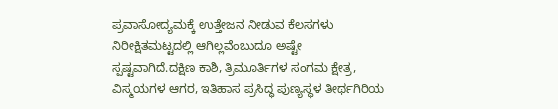ಪ್ರವಾಸೋದ್ಯಮಕ್ಕೆ ಉತ್ತೇಜನ ನೀಡುವ ಕೆಲಸಗಳು ನಿರೀಕ್ಷಿತಮಟ್ಟದಲ್ಲಿ ಆಗಿಲ್ಲವೆಂಬುದೂ ಅಷ್ಟೇ ಸ್ಪಷ್ಟವಾಗಿದೆ.ದಕ್ಷಿಣ ಕಾಶಿ, ತ್ರಿಮೂರ್ತಿಗಳ ಸಂಗಮ ಕ್ಷೇತ್ರ, ವಿಸ್ಮಯಗಳ ಆಗರ, ಇತಿಹಾಸ ಪ್ರಸಿದ್ಧ ಪುಣ್ಯಸ್ಥಳ ತೀರ್ಥಗಿರಿಯ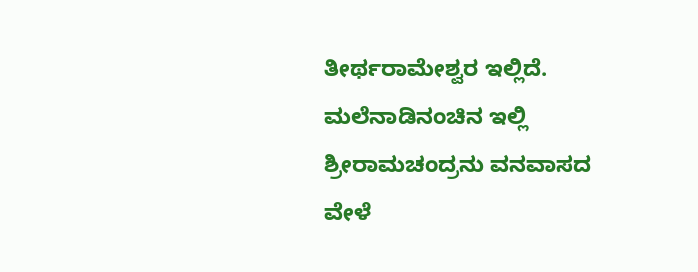ತೀರ್ಥರಾಮೇಶ್ವರ ಇಲ್ಲಿದೆ. ಮಲೆನಾಡಿನಂಚಿನ ಇಲ್ಲಿ ಶ್ರೀರಾಮಚಂದ್ರನು ವನವಾಸದ ವೇಳೆ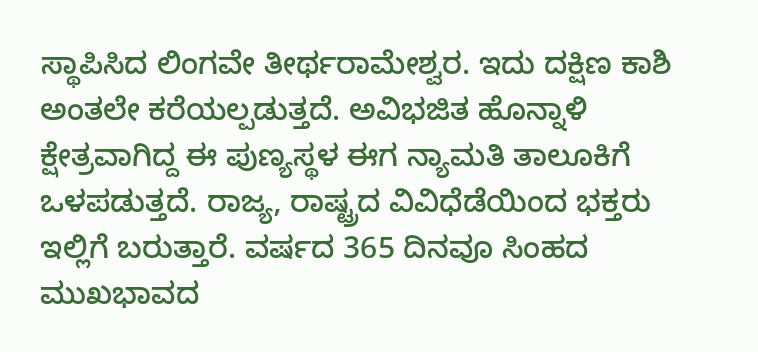ಸ್ಥಾಪಿಸಿದ ಲಿಂಗವೇ ತೀರ್ಥರಾಮೇಶ್ವರ. ಇದು ದಕ್ಷಿಣ ಕಾಶಿ ಅಂತಲೇ ಕರೆಯಲ್ಪಡುತ್ತದೆ. ಅವಿಭಜಿತ ಹೊನ್ನಾಳಿ ಕ್ಷೇತ್ರವಾಗಿದ್ದ ಈ ಪುಣ್ಯಸ್ಥಳ ಈಗ ನ್ಯಾಮತಿ ತಾಲೂಕಿಗೆ ಒಳಪಡುತ್ತದೆ. ರಾಜ್ಯ, ರಾಷ್ಟ್ರದ ವಿವಿಧೆಡೆಯಿಂದ ಭಕ್ತರು ಇಲ್ಲಿಗೆ ಬರುತ್ತಾರೆ. ವರ್ಷದ 365 ದಿನವೂ ಸಿಂಹದ ಮುಖಭಾವದ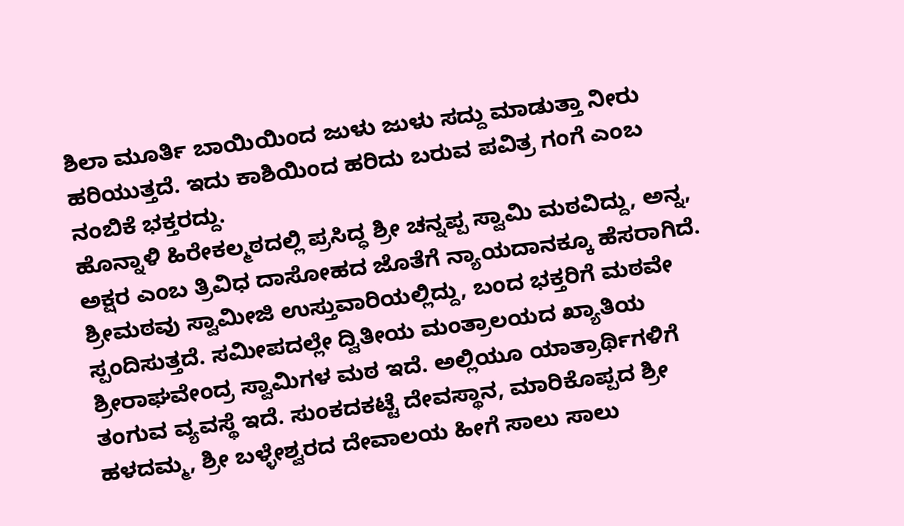ಶಿಲಾ ಮೂರ್ತಿ ಬಾಯಿಯಿಂದ ಜುಳು ಜುಳು ಸದ್ದು ಮಾಡುತ್ತಾ ನೀರು ಹರಿಯುತ್ತದೆ. ಇದು ಕಾಶಿಯಿಂದ ಹರಿದು ಬರುವ ಪವಿತ್ರ ಗಂಗೆ ಎಂಬ ನಂಬಿಕೆ ಭಕ್ತರದ್ದು.
ಹೊನ್ನಾಳಿ ಹಿರೇಕಲ್ಮಠದಲ್ಲಿ ಪ್ರಸಿದ್ಧ ಶ್ರೀ ಚನ್ನಪ್ಪ ಸ್ವಾಮಿ ಮಠವಿದ್ದು, ಅನ್ನ, ಅಕ್ಷರ ಎಂಬ ತ್ರಿವಿಧ ದಾಸೋಹದ ಜೊತೆಗೆ ನ್ಯಾಯದಾನಕ್ಕೂ ಹೆಸರಾಗಿದೆ. ಶ್ರೀಮಠವು ಸ್ವಾಮೀಜಿ ಉಸ್ತುವಾರಿಯಲ್ಲಿದ್ದು, ಬಂದ ಭಕ್ತರಿಗೆ ಮಠವೇ ಸ್ಪಂದಿಸುತ್ತದೆ. ಸಮೀಪದಲ್ಲೇ ದ್ವಿತೀಯ ಮಂತ್ರಾಲಯದ ಖ್ಯಾತಿಯ ಶ್ರೀರಾಘವೇಂದ್ರ ಸ್ವಾಮಿಗಳ ಮಠ ಇದೆ. ಅಲ್ಲಿಯೂ ಯಾತ್ರಾರ್ಥಿಗಳಿಗೆ ತಂಗುವ ವ್ಯವಸ್ಥೆ ಇದೆ. ಸುಂಕದಕಟ್ಟೆ ದೇವಸ್ಥಾನ, ಮಾರಿಕೊಪ್ಪದ ಶ್ರೀ ಹಳದಮ್ಮ, ಶ್ರೀ ಬಳ್ಳೇಶ್ವರದ ದೇವಾಲಯ ಹೀಗೆ ಸಾಲು ಸಾಲು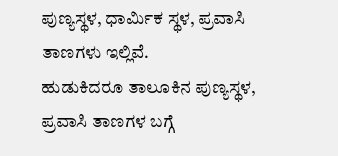ಪುಣ್ಯಸ್ಥಳ, ಧಾರ್ಮಿಕ ಸ್ಥಳ, ಪ್ರವಾಸಿ ತಾಣಗಳು ಇಲ್ಲಿವೆ.
ಹುಡುಕಿದರೂ ತಾಲೂಕಿನ ಪುಣ್ಯಸ್ಥಳ, ಪ್ರವಾಸಿ ತಾಣಗಳ ಬಗ್ಗೆ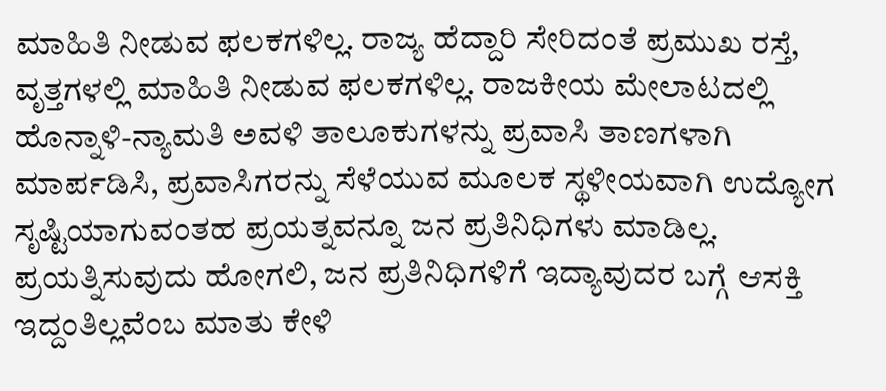ಮಾಹಿತಿ ನೀಡುವ ಫಲಕಗಳಿಲ್ಲ. ರಾಜ್ಯ ಹೆದ್ದಾರಿ ಸೇರಿದಂತೆ ಪ್ರಮುಖ ರಸ್ತೆ, ವೃತ್ತಗಳಲ್ಲಿ ಮಾಹಿತಿ ನೀಡುವ ಫಲಕಗಳಿಲ್ಲ. ರಾಜಕೀಯ ಮೇಲಾಟದಲ್ಲಿ ಹೊನ್ನಾಳಿ-ನ್ಯಾಮತಿ ಅವಳಿ ತಾಲೂಕುಗಳನ್ನು ಪ್ರವಾಸಿ ತಾಣಗಳಾಗಿ ಮಾರ್ಪಡಿಸಿ, ಪ್ರವಾಸಿಗರನ್ನು ಸೆಳೆಯುವ ಮೂಲಕ ಸ್ಥಳೀಯವಾಗಿ ಉದ್ಯೋಗ ಸೃಷ್ಟಿಯಾಗುವಂತಹ ಪ್ರಯತ್ನವನ್ನೂ ಜನ ಪ್ರತಿನಿಧಿಗಳು ಮಾಡಿಲ್ಲ. ಪ್ರಯತ್ನಿಸುವುದು ಹೋಗಲಿ, ಜನ ಪ್ರತಿನಿಧಿಗಳಿಗೆ ಇದ್ಯಾವುದರ ಬಗ್ಗೆ ಆಸಕ್ತಿ ಇದ್ದಂತಿಲ್ಲವೆಂಬ ಮಾತು ಕೇಳಿ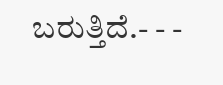ಬರುತ್ತಿದೆ.- - -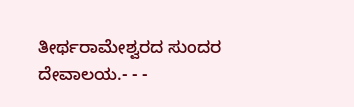ತೀರ್ಥರಾಮೇಶ್ವರದ ಸುಂದರ ದೇವಾಲಯ.- - -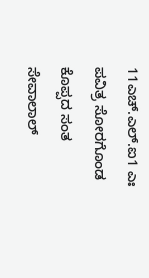11ಎಚ್.ಎಲ್.ಐ1 ಎಃ ಪವಿತ್ರ ಸೋರಗೊಂಡ ಕೊಪ್ಪದ ಸಂತ ಸೇವಾಲಾಲ್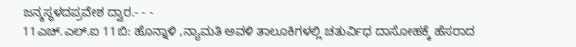ಜನ್ಮಸ್ಥಳದಪ್ರವೇಶ ದ್ವಾರ.- - -
11ಎಚ್.ಎಲ್.ಐ 11ಬಿ: ಹೊನ್ನಾಳಿ ,ನ್ಯಾಮತಿ ಅವಳಿ ತಾಲೂಕಿಗಳಲ್ಲಿ ಚತುರ್ವಿಧ ದಾಸೋಹಕ್ಕೆ ಹೆಸರಾದ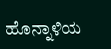ಹೊನ್ನಾಳಿಯ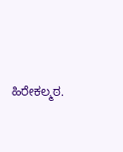ಹಿರೇಕಲ್ಮಠ.